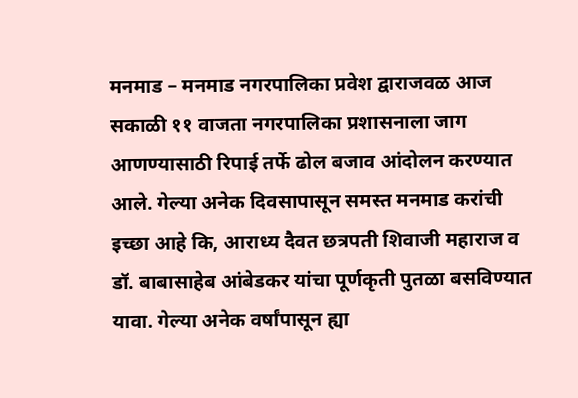मनमाड – मनमाड नगरपालिका प्रवेश द्वाराजवळ आज सकाळी ११ वाजता नगरपालिका प्रशासनाला जाग आणण्यासाठी रिपाई तर्फे ढोल बजाव आंदोलन करण्यात आले. गेल्या अनेक दिवसापासून समस्त मनमाड करांची इच्छा आहे कि, आराध्य दैवत छत्रपती शिवाजी महाराज व डॉ. बाबासाहेब आंबेडकर यांचा पूर्णकृती पुतळा बसविण्यात यावा. गेल्या अनेक वर्षांपासून ह्या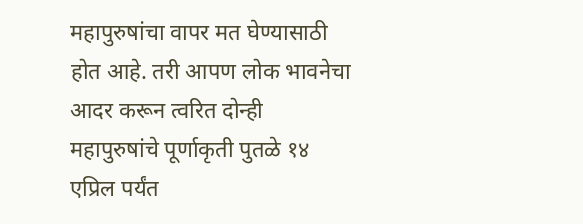महापुरुषांचा वापर मत घेण्यासाठी होत आहे. तरी आपण लोक भावनेचा आदर करून त्वरित दोन्ही महापुरुषांचे पूर्णाकृती पुतळे १४ एप्रिल पर्यंत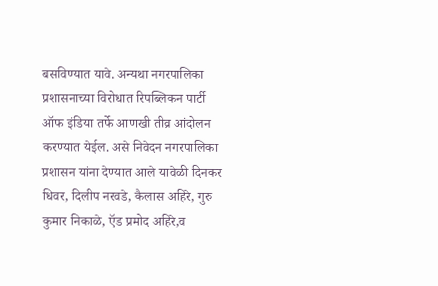बसविण्यात यावे. अन्यथा नगरपालिका प्रशासनाच्या विरोधात रिपब्लिकन पार्टी ऑफ इंडिया तर्फे आणखी तीव्र आंदोलन करण्यात येईल. असे निवेदन नगरपालिका प्रशासन यांना देण्यात आले यावेळी दिनकर धिवर, दिलीप नरवडे, कैलास अहिरे, गुरु कुमार निकाळे, ऍड प्रमोद अहिरे,व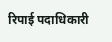रिपाई पदाधिकारी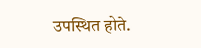उपस्थित होते.